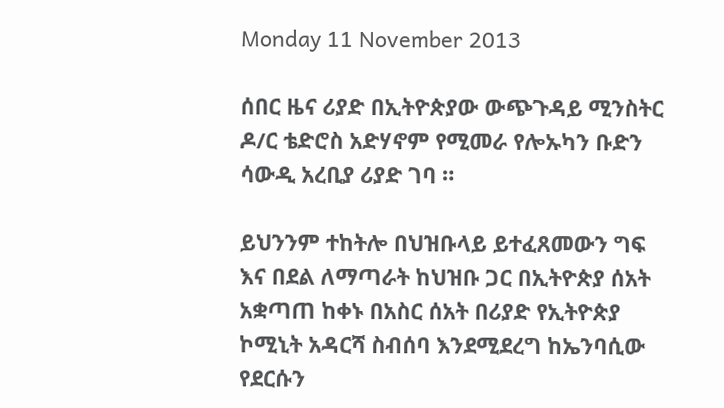Monday 11 November 2013

ሰበር ዜና ሪያድ በኢትዮጵያው ውጭጉዳይ ሚንስትር ዶ/ር ቴድሮስ አድሃኖም የሚመራ የሎኡካን ቡድን ሳውዲ አረቢያ ሪያድ ገባ ።

ይህንንም ተከትሎ በህዝቡላይ ይተፈጸመውን ግፍ እና በደል ለማጣራት ከህዝቡ ጋር በኢትዮጵያ ሰአት አቋጣጠ ከቀኑ በአስር ሰአት በሪያድ የኢትዮጵያ ኮሚኒት አዳርሻ ስብሰባ እንደሚደረግ ከኤንባሲው የደርሱን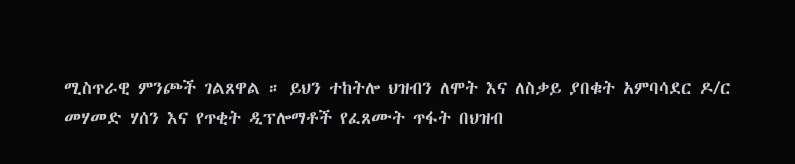ሚስጥራዊ ምንጮች ገልጸዋል ። ይህን ተከትሎ ህዝብን ለሞት እና ለስቃይ ያበቁት አምባሳደር ዶ/ር መሃመድ ሃሰን እና የጥቂት ዲፕሎማቶች የፈጸሙት ጥፋት በህዝብ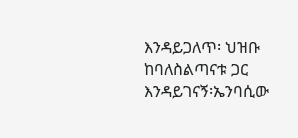እንዳይጋለጥ፡ ህዝቡ ከባለስልጣናቱ ጋር እንዳይገናኝ፡ኤንባሲው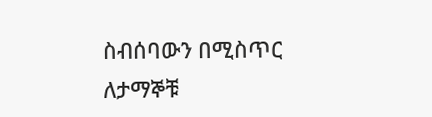ስብሰባውን በሚስጥር ለታማኞቹ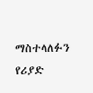ማስተላለፉን የሪያድ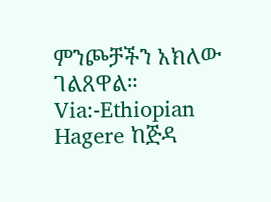ምንጮቻችን አክለው ገልጸዋል።
Via:-Ethiopian Hagere ከጅዳ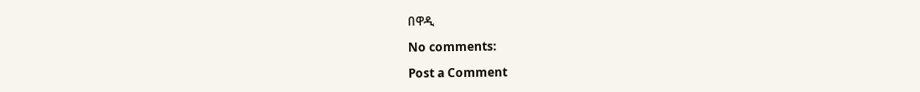በዋዲ

No comments:

Post a Comment